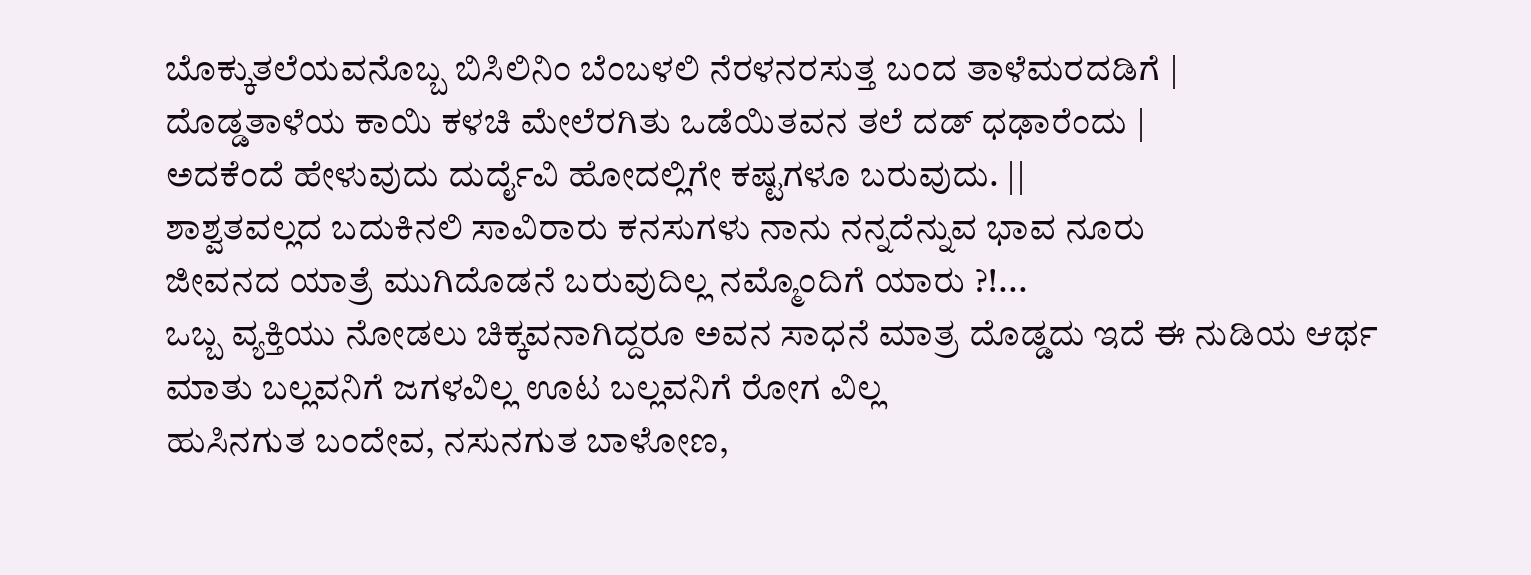ಬೊಕ್ಕುತಲೆಯವನೊಬ್ಬ ಬಿಸಿಲಿನಿಂ ಬೆಂಬಳಲಿ ನೆರಳನರಸುತ್ತ ಬಂದ ತಾಳೆಮರದಡಿಗೆ |
ದೊಡ್ಡತಾಳೆಯ ಕಾಯಿ ಕಳಚಿ ಮೇಲೆರಗಿತು ಒಡೆಯಿತವನ ತಲೆ ದಡ್ ಧಢಾರೆಂದು |
ಅದಕೆಂದೆ ಹೇಳುವುದು ದುರ್ದೈವಿ ಹೋದಲ್ಲಿಗೇ ಕಷ್ಟಗಳೂ ಬರುವುದು. ||
ಶಾಶ್ವತವಲ್ಲದ ಬದುಕಿನಲಿ ಸಾವಿರಾರು ಕನಸುಗಳು ನಾನು ನನ್ನದೆನ್ನುವ ಭಾವ ನೂರು
ಜೀವನದ ಯಾತ್ರೆ ಮುಗಿದೊಡನೆ ಬರುವುದಿಲ್ಲ ನಮ್ಮೊಂದಿಗೆ ಯಾರು ?!...
ಒಬ್ಬ ವ್ಯಕ್ತಿಯು ನೋಡಲು ಚಿಕ್ಕವನಾಗಿದ್ದರೂ ಅವನ ಸಾಧನೆ ಮಾತ್ರ ದೊಡ್ಡದು ಇದೆ ಈ ನುಡಿಯ ಆರ್ಥ
ಮಾತು ಬಲ್ಲವನಿಗೆ ಜಗಳವಿಲ್ಲ ಊಟ ಬಲ್ಲವನಿಗೆ ರೋಗ ವಿಲ್ಲ
ಹುಸಿನಗುತ ಬಂದೇವ, ನಸುನಗುತ ಬಾಳೋಣ,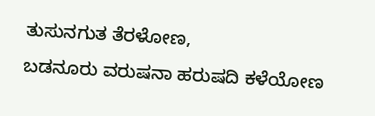ತುಸುನಗುತ ತೆರಳೋಣ,
ಬಡನೂರು ವರುಷನಾ ಹರುಷದಿ ಕಳೆಯೋಣ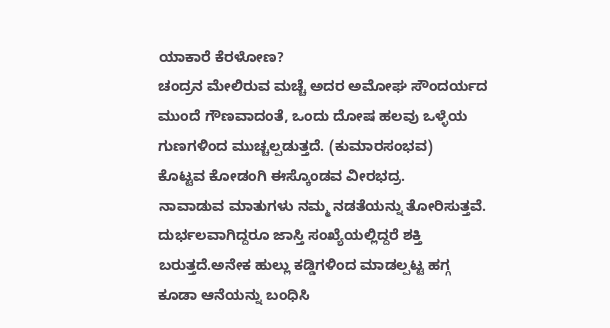ಯಾಕಾರೆ ಕೆರಳೋಣ?
ಚಂದ್ರನ ಮೇಲಿರುವ ಮಚ್ಚೆ ಅದರ ಅಮೋಘ ಸೌಂದರ್ಯದ ಮುಂದೆ ಗೌಣವಾದಂತೆ, ಒಂದು ದೋಷ ಹಲವು ಒಳ್ಳೆಯ ಗುಣಗಳಿಂದ ಮುಚ್ಚಲ್ಪಡುತ್ತದೆ. (ಕುಮಾರಸಂಭವ)
ಕೊಟ್ಟವ ಕೋಡಂಗಿ ಈಸ್ಕೊಂಡವ ವೀರಭದ್ರ.
ನಾವಾಡುವ ಮಾತುಗಳು ನಮ್ಮ ನಡತೆಯನ್ನು ತೋರಿಸುತ್ತವೆ.
ದುರ್ಭಲವಾಗಿದ್ದರೂ ಜಾಸ್ತಿ ಸಂಖ್ಯೆಯಲ್ಲಿದ್ದರೆ ಶಕ್ತಿ ಬರುತ್ತದೆ.ಅನೇಕ ಹುಲ್ಲು ಕಡ್ಡಿಗಳಿಂದ ಮಾಡಲ್ಪಟ್ಟ ಹಗ್ಗ ಕೂಡಾ ಆನೆಯನ್ನು ಬಂಧಿಸಿ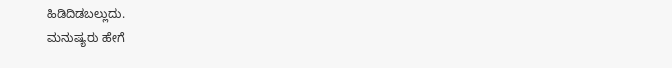ಹಿಡಿದಿಡಬಲ್ಲುದು.
ಮನುಷ್ಯರು ಹೇಗೆ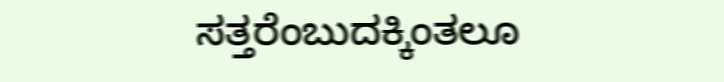ಸತ್ತರೆಂಬುದಕ್ಕಿಂತಲೂ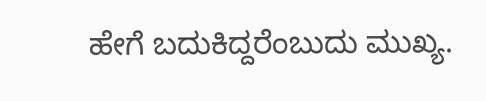ಹೇಗೆ ಬದುಕಿದ್ದರೆಂಬುದು ಮುಖ್ಯ.